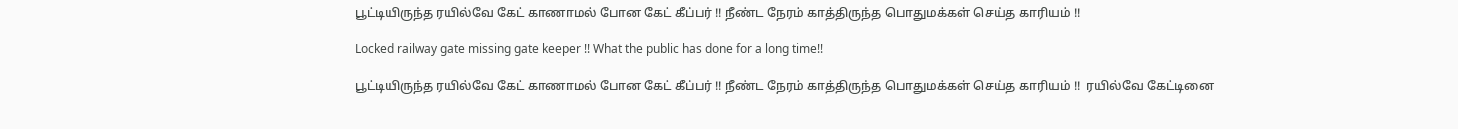பூட்டியிருந்த ரயில்வே கேட் காணாமல் போன கேட் கீப்பர் !! நீண்ட நேரம் காத்திருந்த பொதுமக்கள் செய்த காரியம் !!

Locked railway gate missing gate keeper !! What the public has done for a long time!!

பூட்டியிருந்த ரயில்வே கேட் காணாமல் போன கேட் கீப்பர் !! நீண்ட நேரம் காத்திருந்த பொதுமக்கள் செய்த காரியம் !!  ரயில்வே கேட்டினை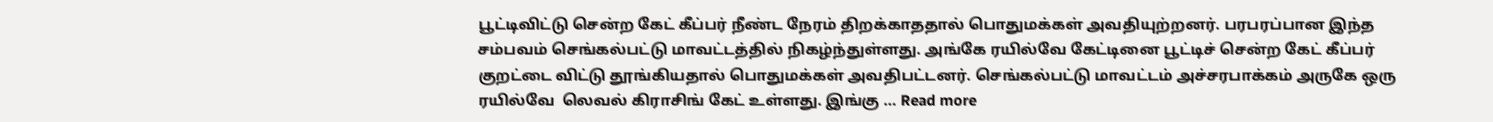பூட்டிவிட்டு சென்ற கேட் கீப்பர் நீண்ட நேரம் திறக்காததால் பொதுமக்கள் அவதியுற்றனர். பரபரப்பான இந்த சம்பவம் செங்கல்பட்டு மாவட்டத்தில் நிகழ்ந்துள்ளது. அங்கே ரயில்வே கேட்டினை பூட்டிச் சென்ற கேட் கீப்பர் குறட்டை விட்டு தூங்கியதால் பொதுமக்கள் அவதிபட்டனர். செங்கல்பட்டு மாவட்டம் அச்சரபாக்கம் அருகே ஒரு ரயில்வே  லெவல் கிராசிங் கேட் உள்ளது. இங்கு … Read more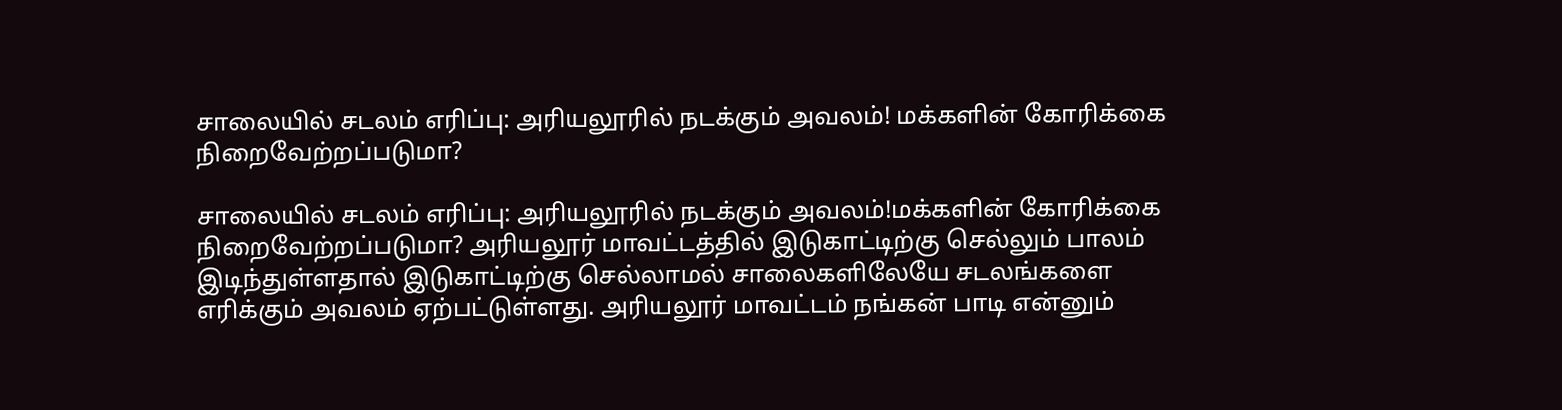சாலையில் சடலம் எரிப்பு: அரியலூரில் நடக்கும் அவலம்! மக்களின் கோரிக்கை நிறைவேற்றப்படுமா?

சாலையில் சடலம் எரிப்பு: அரியலூரில் நடக்கும் அவலம்!மக்களின் கோரிக்கை நிறைவேற்றப்படுமா? அரியலூர் மாவட்டத்தில் இடுகாட்டிற்கு செல்லும் பாலம் இடிந்துள்ளதால் இடுகாட்டிற்கு செல்லாமல் சாலைகளிலேயே சடலங்களை எரிக்கும் அவலம் ஏற்பட்டுள்ளது. அரியலூர் மாவட்டம் நங்கன் பாடி என்னும்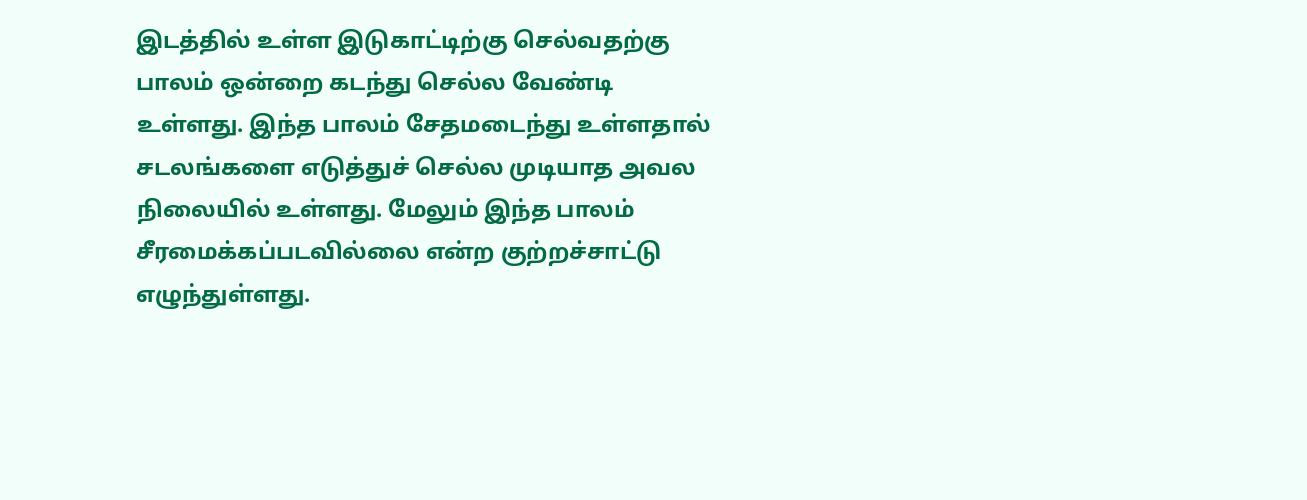இடத்தில் உள்ள இடுகாட்டிற்கு செல்வதற்கு பாலம் ஒன்றை கடந்து செல்ல வேண்டி உள்ளது. இந்த பாலம் சேதமடைந்து உள்ளதால் சடலங்களை எடுத்துச் செல்ல முடியாத அவல நிலையில் உள்ளது. மேலும் இந்த பாலம் சீரமைக்கப்படவில்லை என்ற குற்றச்சாட்டு எழுந்துள்ளது.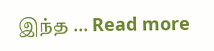இந்த … Read more